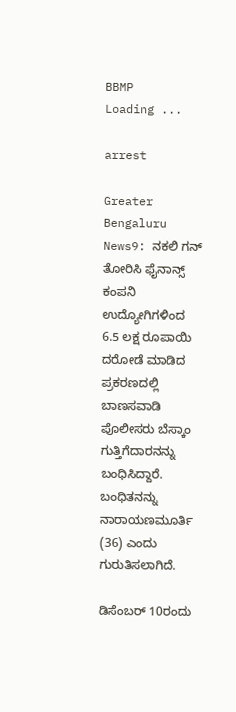BBMP
Loading ...

arrest

Greater Bengaluru News9: ನಕಲಿ ಗನ್ ತೋರಿಸಿ ಫೈನಾನ್ಸ್ ಕಂಪನಿ ಉದ್ಯೋಗಿಗಳಿಂದ 6.5 ಲಕ್ಷ ರೂಪಾಯಿ ದರೋಡೆ ಮಾಡಿದ ಪ್ರಕರಣದಲ್ಲಿ ಬಾಣಸವಾಡಿ ಪೊಲೀಸರು ಬೆಸ್ಕಾಂ ಗುತ್ತಿಗೆದಾರನನ್ನು ಬಂಧಿಸಿದ್ದಾರೆ. ಬಂಧಿತನನ್ನು ನಾರಾಯಣಮೂರ್ತಿ (36) ಎಂದು ಗುರುತಿಸಲಾಗಿದೆ.

ಡಿಸೆಂಬರ್ 10ರಂದು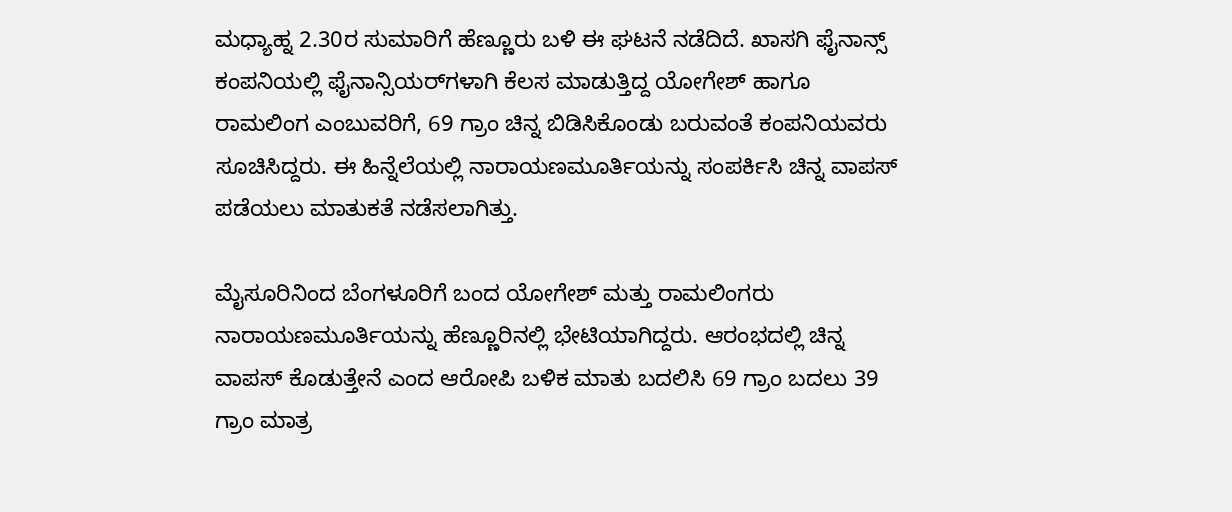ಮಧ್ಯಾಹ್ನ 2.30ರ ಸುಮಾರಿಗೆ ಹೆಣ್ಣೂರು ಬಳಿ ಈ ಘಟನೆ ನಡೆದಿದೆ. ಖಾಸಗಿ ಫೈನಾನ್ಸ್ ಕಂಪನಿಯಲ್ಲಿ ಫೈನಾನ್ಸಿಯರ್‌ಗಳಾಗಿ ಕೆಲಸ ಮಾಡುತ್ತಿದ್ದ ಯೋಗೇಶ್ ಹಾಗೂ ರಾಮಲಿಂಗ ಎಂಬುವರಿಗೆ, 69 ಗ್ರಾಂ ಚಿನ್ನ ಬಿಡಿಸಿಕೊಂಡು ಬರುವಂತೆ ಕಂಪನಿಯವರು ಸೂಚಿಸಿದ್ದರು. ಈ ಹಿನ್ನೆಲೆಯಲ್ಲಿ ನಾರಾಯಣಮೂರ್ತಿಯನ್ನು ಸಂಪರ್ಕಿಸಿ ಚಿನ್ನ ವಾಪಸ್ ಪಡೆಯಲು ಮಾತುಕತೆ ನಡೆಸಲಾಗಿತ್ತು.

ಮೈಸೂರಿನಿಂದ ಬೆಂಗಳೂರಿಗೆ ಬಂದ ಯೋಗೇಶ್ ಮತ್ತು ರಾಮಲಿಂಗರು ನಾರಾಯಣಮೂರ್ತಿಯನ್ನು ಹೆಣ್ಣೂರಿನಲ್ಲಿ ಭೇಟಿಯಾಗಿದ್ದರು. ಆರಂಭದಲ್ಲಿ ಚಿನ್ನ ವಾಪಸ್ ಕೊಡುತ್ತೇನೆ ಎಂದ ಆರೋಪಿ ಬಳಿಕ ಮಾತು ಬದಲಿಸಿ 69 ಗ್ರಾಂ ಬದಲು 39 ಗ್ರಾಂ ಮಾತ್ರ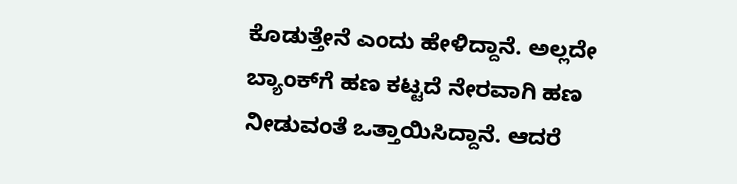ಕೊಡುತ್ತೇನೆ ಎಂದು ಹೇಳಿದ್ದಾನೆ. ಅಲ್ಲದೇ ಬ್ಯಾಂಕ್‌ಗೆ ಹಣ ಕಟ್ಟದೆ ನೇರವಾಗಿ ಹಣ ನೀಡುವಂತೆ ಒತ್ತಾಯಿಸಿದ್ದಾನೆ. ಆದರೆ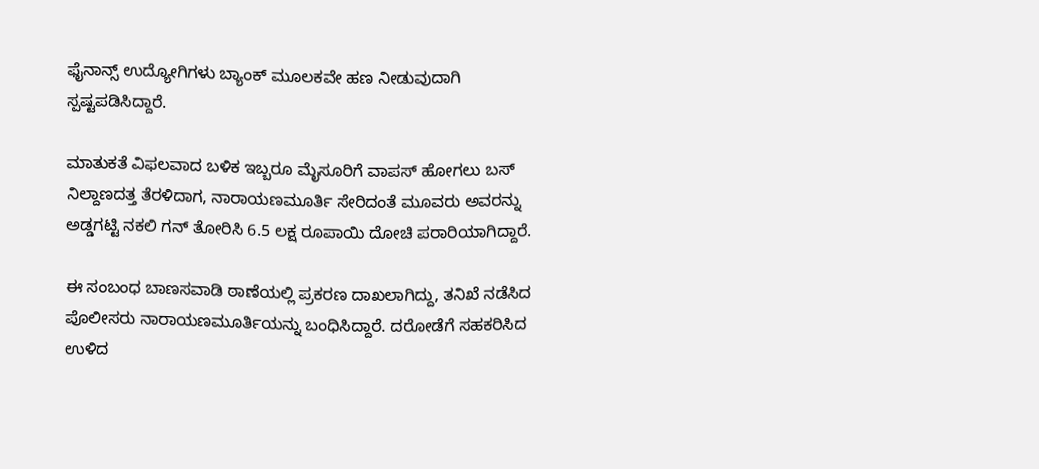ಫೈನಾನ್ಸ್ ಉದ್ಯೋಗಿಗಳು ಬ್ಯಾಂಕ್ ಮೂಲಕವೇ ಹಣ ನೀಡುವುದಾಗಿ ಸ್ಪಷ್ಟಪಡಿಸಿದ್ದಾರೆ.

ಮಾತುಕತೆ ವಿಫಲವಾದ ಬಳಿಕ ಇಬ್ಬರೂ ಮೈಸೂರಿಗೆ ವಾಪಸ್ ಹೋಗಲು ಬಸ್ ನಿಲ್ದಾಣದತ್ತ ತೆರಳಿದಾಗ, ನಾರಾಯಣಮೂರ್ತಿ ಸೇರಿದಂತೆ ಮೂವರು ಅವರನ್ನು ಅಡ್ಡಗಟ್ಟಿ ನಕಲಿ ಗನ್ ತೋರಿಸಿ 6.5 ಲಕ್ಷ ರೂಪಾಯಿ ದೋಚಿ ಪರಾರಿಯಾಗಿದ್ದಾರೆ.

ಈ ಸಂಬಂಧ ಬಾಣಸವಾಡಿ ಠಾಣೆಯಲ್ಲಿ ಪ್ರಕರಣ ದಾಖಲಾಗಿದ್ದು, ತನಿಖೆ ನಡೆಸಿದ ಪೊಲೀಸರು ನಾರಾಯಣಮೂರ್ತಿಯನ್ನು ಬಂಧಿಸಿದ್ದಾರೆ. ದರೋಡೆಗೆ ಸಹಕರಿಸಿದ ಉಳಿದ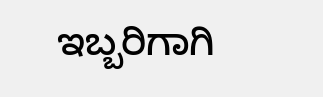ಇಬ್ಬರಿಗಾಗಿ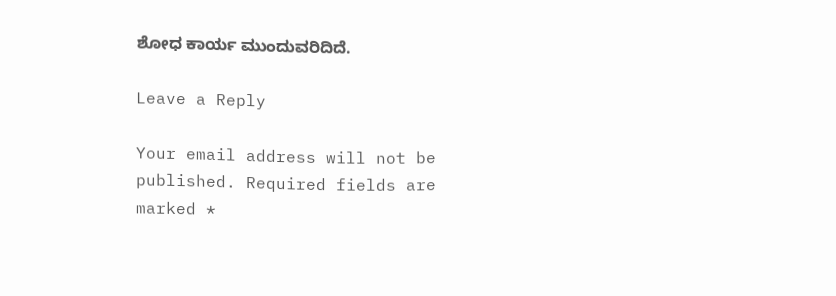ಶೋಧ ಕಾರ್ಯ ಮುಂದುವರಿದಿದೆ.

Leave a Reply

Your email address will not be published. Required fields are marked *